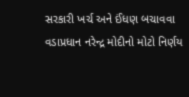સરકારી ખર્ચ અને ઈંધણ બચાવવા વડાપ્રધાન નરેન્દ્ર મોદીનો મોટો નિર્ણય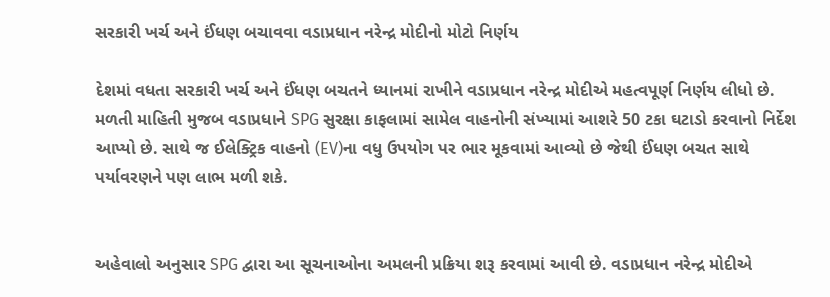સરકારી ખર્ચ અને ઈંધણ બચાવવા વડાપ્રધાન નરેન્દ્ર મોદીનો મોટો નિર્ણય

દેશમાં વધતા સરકારી ખર્ચ અને ઈંધણ બચતને ધ્યાનમાં રાખીને વડાપ્રધાન નરેન્દ્ર મોદીએ મહત્વપૂર્ણ નિર્ણય લીધો છે. મળતી માહિતી મુજબ વડાપ્રધાને SPG સુરક્ષા કાફલામાં સામેલ વાહનોની સંખ્યામાં આશરે 50 ટકા ઘટાડો કરવાનો નિર્દેશ આપ્યો છે. સાથે જ ઈલેક્ટ્રિક વાહનો (EV)ના વધુ ઉપયોગ પર ભાર મૂકવામાં આવ્યો છે જેથી ઈંધણ બચત સાથે પર્યાવરણને પણ લાભ મળી શકે.


અહેવાલો અનુસાર SPG દ્વારા આ સૂચનાઓના અમલની પ્રક્રિયા શરૂ કરવામાં આવી છે. વડાપ્રધાન નરેન્દ્ર મોદીએ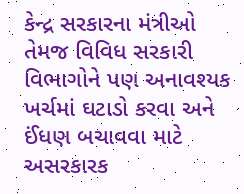કેન્દ્ર સરકારના મંત્રીઓ તેમજ વિવિધ સરકારી વિભાગોને પણ અનાવશ્યક ખર્ચમાં ઘટાડો કરવા અને ઈંધણ બચાવવા માટે અસરકારક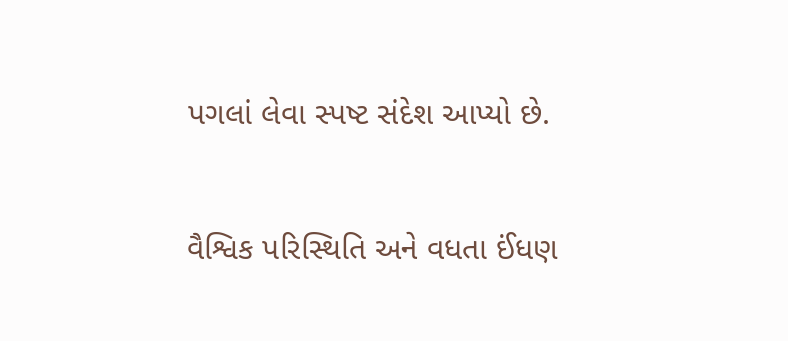પગલાં લેવા સ્પષ્ટ સંદેશ આપ્યો છે.


વૈશ્વિક પરિસ્થિતિ અને વધતા ઈંધણ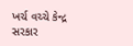ખર્ચ વચ્ચે કેન્દ્ર સરકાર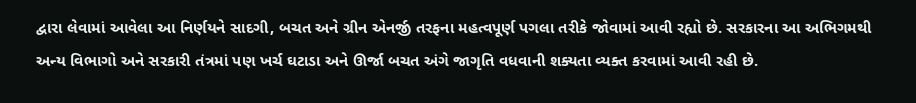દ્વારા લેવામાં આવેલા આ નિર્ણયને સાદગી, બચત અને ગ્રીન એનર્જી તરફના મહત્વપૂર્ણ પગલા તરીકે જોવામાં આવી રહ્યો છે. સરકારના આ અભિગમથી અન્ય વિભાગો અને સરકારી તંત્રમાં પણ ખર્ચ ઘટાડા અને ઊર્જા બચત અંગે જાગૃતિ વધવાની શક્યતા વ્યક્ત કરવામાં આવી રહી છે.